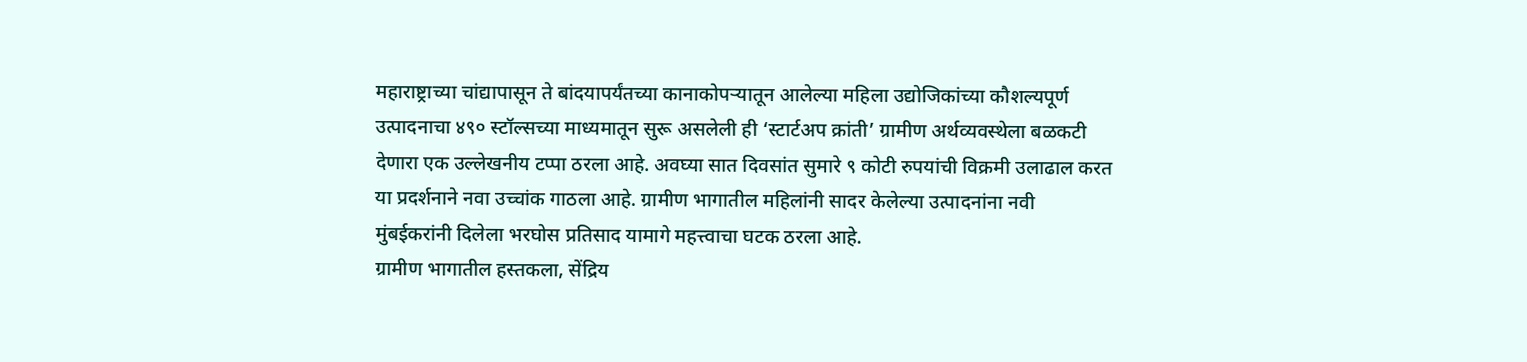महाराष्ट्राच्या चांद्यापासून ते बांदयापर्यंतच्या कानाकोपऱ्यातून आलेल्या महिला उद्योजिकांच्या कौशल्यपूर्ण उत्पादनाचा ४९० स्टॉल्सच्या माध्यमातून सुरू असलेली ही ‘स्टार्टअप क्रांती’ ग्रामीण अर्थव्यवस्थेला बळकटी देणारा एक उल्लेखनीय टप्पा ठरला आहे. अवघ्या सात दिवसांत सुमारे ९ कोटी रुपयांची विक्रमी उलाढाल करत या प्रदर्शनाने नवा उच्चांक गाठला आहे. ग्रामीण भागातील महिलांनी सादर केलेल्या उत्पादनांना नवी मुंबईकरांनी दिलेला भरघोस प्रतिसाद यामागे महत्त्वाचा घटक ठरला आहे.
ग्रामीण भागातील हस्तकला, सेंद्रिय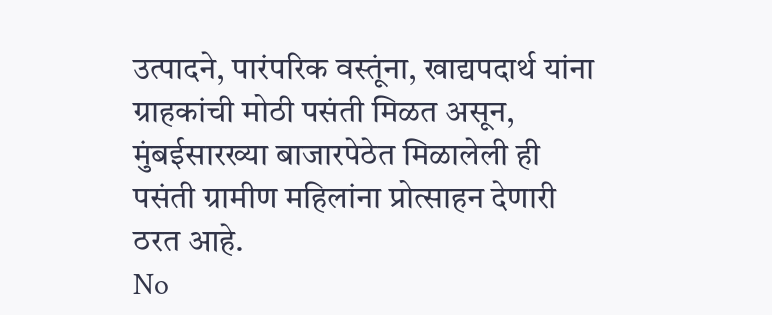उत्पादने, पारंपरिक वस्तूंना, खाद्यपदार्थ यांना ग्राहकांची मोठी पसंती मिळत असून, मुंबईसारख्या बाजारपेठेत मिळालेली ही पसंती ग्रामीण महिलांना प्रोत्साहन देणारी ठरत आहे.
No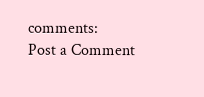comments:
Post a Comment